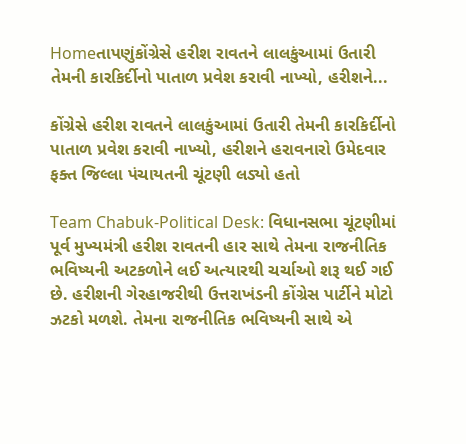Homeતાપણુંકોંગ્રેસે હરીશ રાવતને લાલકુંઆમાં ઉતારી તેમની કારકિર્દીનો પાતાળ પ્રવેશ કરાવી નાખ્યો, હરીશને...

કોંગ્રેસે હરીશ રાવતને લાલકુંઆમાં ઉતારી તેમની કારકિર્દીનો પાતાળ પ્રવેશ કરાવી નાખ્યો, હરીશને હરાવનારો ઉમેદવાર ફક્ત જિલ્લા પંચાયતની ચૂંટણી લડ્યો હતો

Team Chabuk-Political Desk: વિધાનસભા ચૂંટણીમાં પૂર્વ મુખ્યમંત્રી હરીશ રાવતની હાર સાથે તેમના રાજનીતિક ભવિષ્યની અટકળોને લઈ અત્યારથી ચર્ચાઓ શરૂ થઈ ગઈ છે. હરીશની ગેરહાજરીથી ઉત્તરાખંડની કોંગ્રેસ પાર્ટીને મોટો ઝટકો મળશે. તેમના રાજનીતિક ભવિષ્યની સાથે એ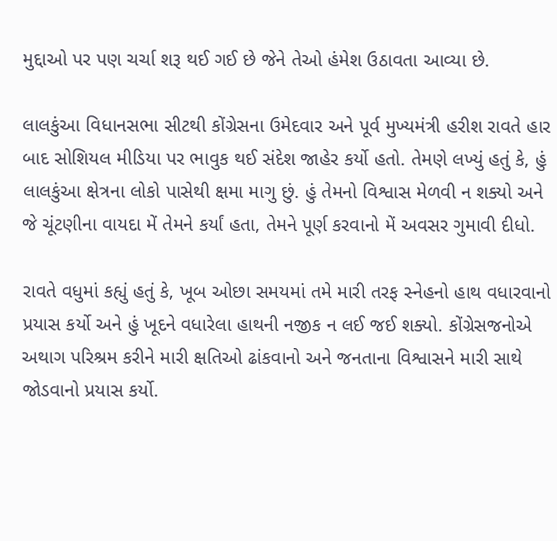મુદ્દાઓ પર પણ ચર્ચા શરૂ થઈ ગઈ છે જેને તેઓ હંમેશ ઉઠાવતા આવ્યા છે.

લાલકુંઆ વિધાનસભા સીટથી કોંગ્રેસના ઉમેદવાર અને પૂર્વ મુખ્યમંત્રી હરીશ રાવતે હાર બાદ સોશિયલ મીડિયા પર ભાવુક થઈ સંદેશ જાહેર કર્યો હતો. તેમણે લખ્યું હતું કે, હું લાલકુંઆ ક્ષેત્રના લોકો પાસેથી ક્ષમા માગુ છું. હું તેમનો વિશ્વાસ મેળવી ન શક્યો અને જે ચૂંટણીના વાયદા મેં તેમને કર્યાં હતા, તેમને પૂર્ણ કરવાનો મેં અવસર ગુમાવી દીધો.

રાવતે વધુમાં કહ્યું હતું કે, ખૂબ ઓછા સમયમાં તમે મારી તરફ સ્નેહનો હાથ વધારવાનો પ્રયાસ કર્યો અને હું ખૂદને વધારેલા હાથની નજીક ન લઈ જઈ શક્યો. કોંગ્રેસજનોએ અથાગ પરિશ્રમ કરીને મારી ક્ષતિઓ ઢાંકવાનો અને જનતાના વિશ્વાસને મારી સાથે જોડવાનો પ્રયાસ કર્યો.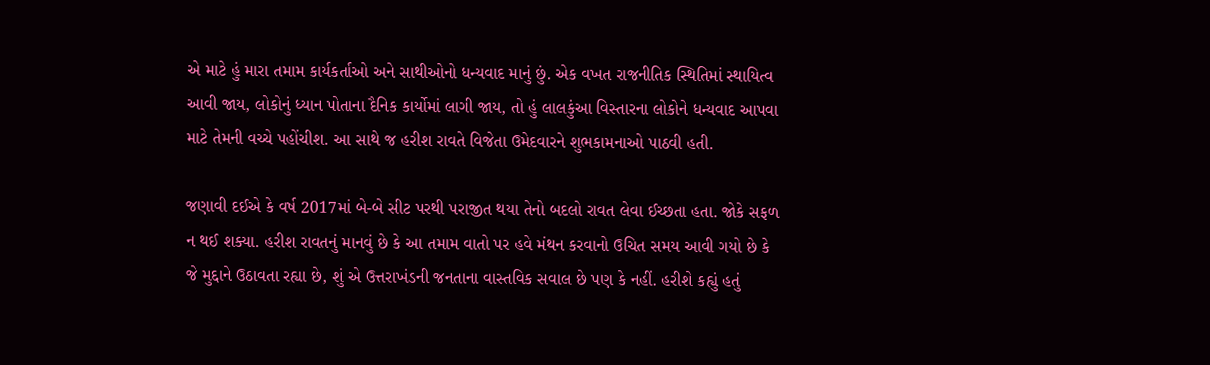એ માટે હું મારા તમામ કાર્યકર્તાઓ અને સાથીઓનો ધન્યવાદ માનું છું. એક વખત રાજનીતિક સ્થિતિમાં સ્થાયિત્વ આવી જાય, લોકોનું ધ્યાન પોતાના દૈનિક કાર્યોમાં લાગી જાય, તો હું લાલકુંઆ વિસ્તારના લોકોને ધન્યવાદ આપવા માટે તેમની વચ્ચે પહોંચીશ. આ સાથે જ હરીશ રાવતે વિજેતા ઉમેદવારને શુભકામનાઓ પાઠવી હતી.

જણાવી દઈએ કે વર્ષ 2017માં બે-બે સીટ પરથી પરાજીત થયા તેનો બદલો રાવત લેવા ઈચ્છતા હતા. જોકે સફળ ન થઈ શક્યા. હરીશ રાવતનું માનવું છે કે આ તમામ વાતો પર હવે મંથન કરવાનો ઉચિત સમય આવી ગયો છે કે જે મુદ્દાને ઉઠાવતા રહ્યા છે, શું એ ઉત્તરાખંડની જનતાના વાસ્તવિક સવાલ છે પણ કે નહીં. હરીશે કહ્યું હતું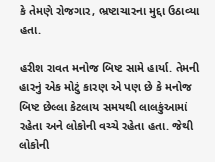કે તેમણે રોજગાર, ભ્રષ્ટાચારના મુદ્દા ઉઠાવ્યા હતા.

હરીશ રાવત મનોજ બિષ્ટ સામે હાર્યા. તેમની હારનું એક મોટું કારણ એ પણ છે કે મનોજ બિષ્ટ છેલ્લા કેટલાય સમયથી લાલકુંઆમાં રહેતા અને લોકોની વચ્ચે રહેતા હતા. જેથી લોકોની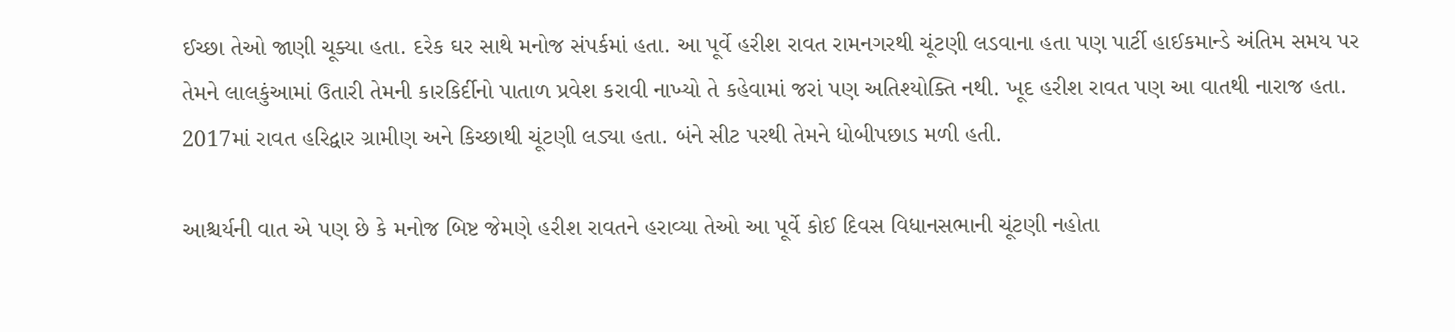ઈચ્છા તેઓ જાણી ચૂક્યા હતા. દરેક ઘર સાથે મનોજ સંપર્કમાં હતા. આ પૂર્વે હરીશ રાવત રામનગરથી ચૂંટણી લડવાના હતા પણ પાર્ટી હાઈકમાન્ડે અંતિમ સમય પર તેમને લાલકુંઆમાં ઉતારી તેમની કારકિર્દીનો પાતાળ પ્રવેશ કરાવી નાખ્યો તે કહેવામાં જરાં પણ અતિશ્યોક્તિ નથી. ખૂદ હરીશ રાવત પણ આ વાતથી નારાજ હતા. 2017માં રાવત હરિદ્વાર ગ્રામીણ અને કિચ્છાથી ચૂંટણી લડ્યા હતા. બંને સીટ પરથી તેમને ધોબીપછાડ મળી હતી.

આશ્ચર્યની વાત એ પણ છે કે મનોજ બિષ્ટ જેમણે હરીશ રાવતને હરાવ્યા તેઓ આ પૂર્વે કોઈ દિવસ વિધાનસભાની ચૂંટણી નહોતા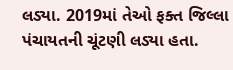લડ્યા. 2019માં તેઓ ફક્ત જિલ્લા પંચાયતની ચૂંટણી લડ્યા હતા.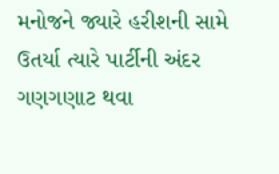મનોજને જ્યારે હરીશની સામે ઉતર્યા ત્યારે પાર્ટીની અંદર ગણગણાટ થવા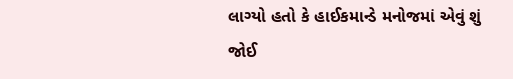લાગ્યો હતો કે હાઈકમાન્ડે મનોજમાં એવું શું જોઈ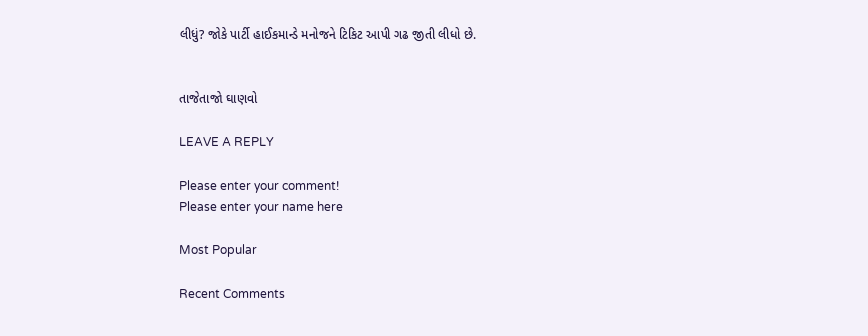લીધું? જોકે પાર્ટી હાઈકમાન્ડે મનોજને ટિકિટ આપી ગઢ જીતી લીધો છે.


તાજેતાજો ઘાણવો

LEAVE A REPLY

Please enter your comment!
Please enter your name here

Most Popular

Recent Comments